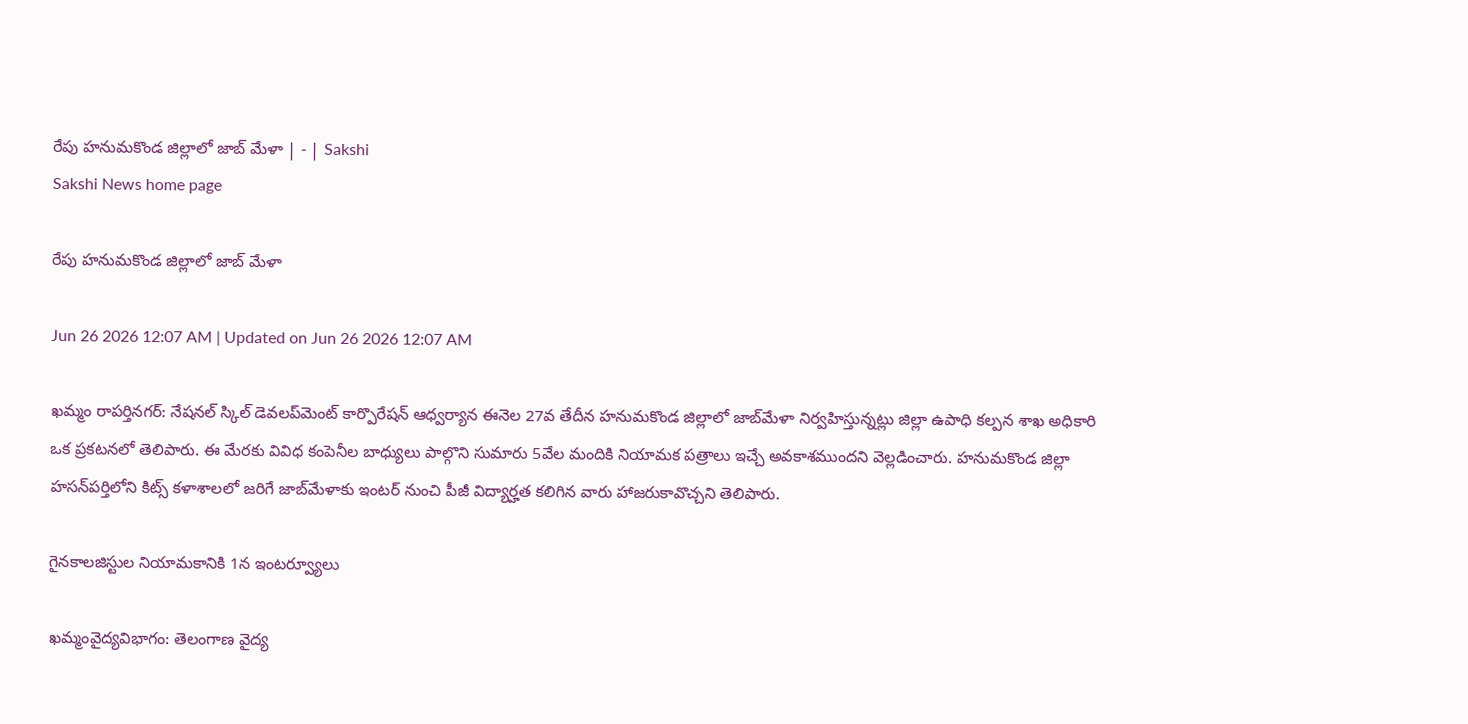రేపు హనుమకొండ జిల్లాలో జాబ్‌ మేళా | - | Sakshi
Sakshi News home page

రేపు హనుమకొండ జిల్లాలో జాబ్‌ మేళా

Jun 26 2026 12:07 AM | Updated on Jun 26 2026 12:07 AM

ఖమ్మం రాపర్తినగర్‌: నేషనల్‌ స్కిల్‌ డెవలప్‌మెంట్‌ కార్పొరేషన్‌ ఆధ్వర్యాన ఈనెల 27వ తేదీన హనుమకొండ జిల్లాలో జాబ్‌మేళా నిర్వహిస్తున్నట్లు జిల్లా ఉపాధి కల్పన శాఖ అధికారి ఒక ప్రకటనలో తెలిపారు. ఈ మేరకు వివిధ కంపెనీల బాధ్యులు పాల్గొని సుమారు 5వేల మందికి నియామక పత్రాలు ఇచ్చే అవకాశముందని వెల్లడించారు. హనుమకొండ జిల్లా హసన్‌పర్తిలోని కిట్స్‌ కళాశాలలో జరిగే జాబ్‌మేళాకు ఇంటర్‌ నుంచి పీజీ విద్యార్హత కలిగిన వారు హాజరుకావొచ్చని తెలిపారు.

గైనకాలజిస్టుల నియామకానికి 1న ఇంటర్వ్యూలు

ఖమ్మంవైద్యవిభాగం: తెలంగాణ వైద్య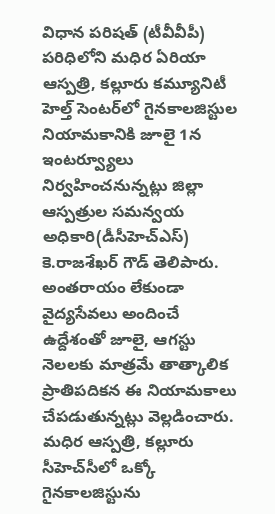విధాన పరిషత్‌ (టీవీవీపీ) పరిధిలోని మధిర ఏరియా ఆస్పత్రి, కల్లూరు కమ్యూనిటీ హెల్త్‌ సెంటర్‌లో గైనకాలజిస్టుల నియామకానికి జూలై 1న ఇంటర్వ్యూలు నిర్వహించనున్నట్లు జిల్లా ఆస్పత్రుల సమన్వయ అధికారి(డీసీహెచ్‌ఎస్‌) కె.రాజశేఖర్‌ గౌడ్‌ తెలిపారు. అంతరాయం లేకుండా వైద్యసేవలు అందించే ఉద్దేశంతో జూలై, ఆగస్టు నెలలకు మాత్రమే తాత్కాలిక ప్రాతిపదికన ఈ నియామకాలు చేపడుతున్నట్లు వెల్లడించారు. మధిర ఆస్పత్రి, కల్లూరు సీహెచ్‌సీలో ఒక్కో గైనకాలజిస్టును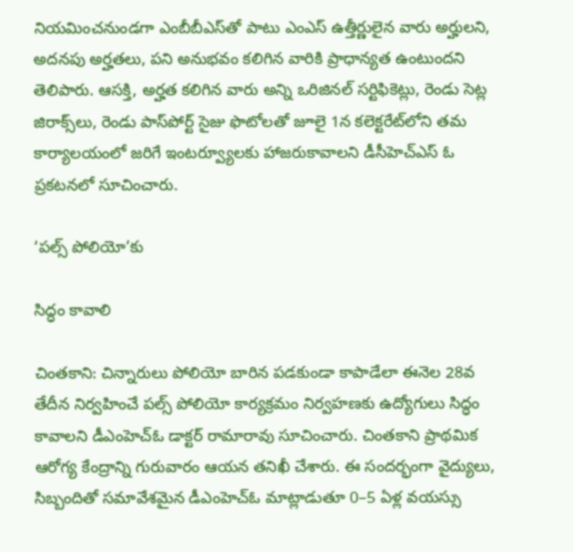నియమించనుండగా ఎంబీబీఎస్‌తో పాటు ఎంఎస్‌ ఉత్తీర్ణులైన వారు అర్హులని, అదనపు అర్హతలు, పని అనుభవం కలిగిన వారికి ప్రాధాన్యత ఉంటుందని తెలిపారు. ఆసక్తి, అర్హత కలిగిన వారు అన్ని ఒరిజినల్‌ సర్టిఫికెట్లు, రెండు సెట్ల జిరాక్స్‌లు, రెండు పాస్‌పోర్ట్‌ సైజు ఫొటోలతో జూలై 1న కలెక్టరేట్‌లోని తమ కార్యాలయంలో జరిగే ఇంటర్వ్యూలకు హాజరుకావాలని డీసీహెచ్‌ఎస్‌ ఓ ప్రకటనలో సూచించారు.

‘పల్స్‌ పోలియో’కు

సిద్ధం కావాలి

చింతకాని: చిన్నారులు పోలియో బారిన పడకుండా కాపాడేలా ఈనెల 28వ తేదీన నిర్వహించే పల్స్‌ పోలియో కార్యక్రమం నిర్వహణకు ఉద్యోగులు సిద్ధం కావాలని డీఎంహెచ్‌ఓ డాక్టర్‌ రామారావు సూచించారు. చింతకాని ప్రాథమిక ఆరోగ్య కేంద్రాన్ని గురువారం ఆయన తనిఖీ చేశారు. ఈ సందర్భంగా వైద్యులు, సిబ్బందితో సమావేశమైన డీఎంహెచ్‌ఓ మాట్లాడుతూ 0–5 ఏళ్ల వయస్సు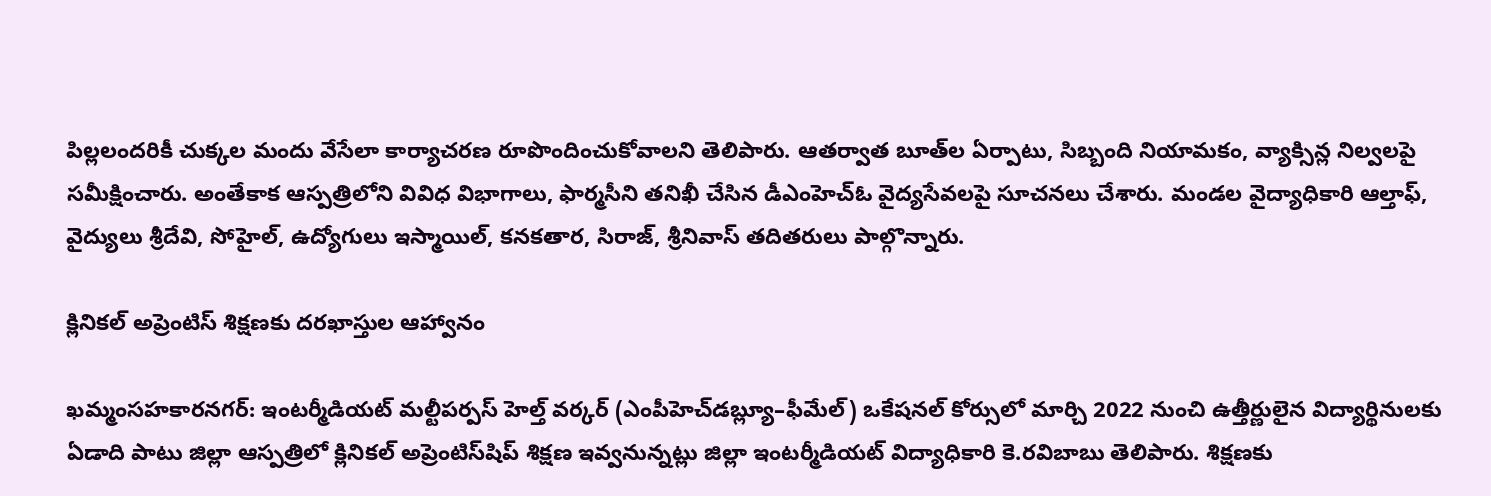పిల్లలందరికీ చుక్కల మందు వేసేలా కార్యాచరణ రూపొందించుకోవాలని తెలిపారు. ఆతర్వాత బూత్‌ల ఏర్పాటు, సిబ్బంది నియామకం, వ్యాక్సిన్ల నిల్వలపై సమీక్షించారు. అంతేకాక ఆస్పత్రిలోని వివిధ విభాగాలు, ఫార్మసీని తనిఖీ చేసిన డీఎంహెచ్‌ఓ వైద్యసేవలపై సూచనలు చేశారు. మండల వైద్యాధికారి ఆల్తాఫ్‌, వైద్యులు శ్రీదేవి, సోహైల్‌, ఉద్యోగులు ఇస్మాయిల్‌, కనకతార, సిరాజ్‌, శ్రీనివాస్‌ తదితరులు పాల్గొన్నారు.

క్లినికల్‌ అప్రెంటిస్‌ శిక్షణకు దరఖాస్తుల ఆహ్వానం

ఖమ్మంసహకారనగర్‌: ఇంటర్మీడియట్‌ మల్టీపర్పస్‌ హెల్త్‌ వర్కర్‌ (ఎంపీహెచ్‌డబ్ల్యూ–ఫీమేల్‌) ఒకేషనల్‌ కోర్సులో మార్చి 2022 నుంచి ఉత్తీర్ణులైన విద్యార్థినులకు ఏడాది పాటు జిల్లా ఆస్పత్రిలో క్లినికల్‌ అప్రెంటిస్‌షిప్‌ శిక్షణ ఇవ్వనున్నట్లు జిల్లా ఇంటర్మీడియట్‌ విద్యాధికారి కె.రవిబాబు తెలిపారు. శిక్షణకు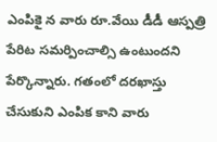ఎంపికై న వారు రూ.వేయి డీడీ ఆస్పత్రి పేరిట సమర్పించాల్సి ఉంటుందని పేర్కొన్నారు. గతంలో దరఖాస్తు చేసుకుని ఎంపిక కాని వారు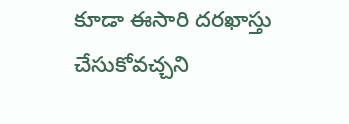కూడా ఈసారి దరఖాస్తు చేసుకోవచ్చని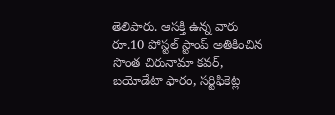తెలిపారు. ఆసక్తి ఉన్న వారు రూ.10 పోస్టల్‌ స్టాంప్‌ అతికించిన సొంత చిరునామా కవర్‌, బయోడేటా ఫారం, సర్టిఫికెట్ల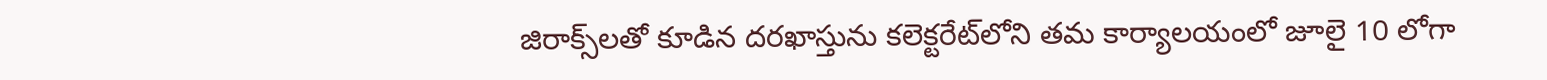జిరాక్స్‌లతో కూడిన దరఖాస్తును కలెక్టరేట్‌లోని తమ కార్యాలయంలో జూలై 10 లోగా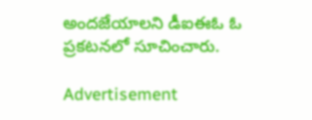అందజేయాలని డీఐఈఓ ఓ ప్రకటనలో సూచించారు.

Advertisement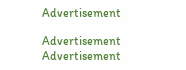Advertisement

Advertisement
Advertisement